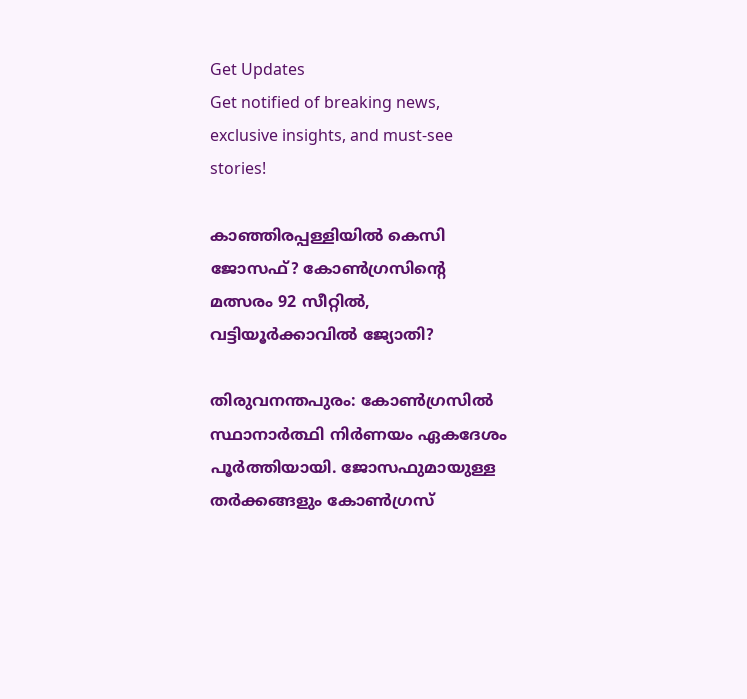Get Updates
Get notified of breaking news, exclusive insights, and must-see stories!

കാഞ്ഞിരപ്പള്ളിയില്‍ കെസി ജോസഫ്? കോണ്‍ഗ്രസിന്റെ മത്സരം 92 സീറ്റില്‍, വട്ടിയൂര്‍ക്കാവില്‍ ജ്യോതി?

തിരുവനന്തപുരം: കോണ്‍ഗ്രസില്‍ സ്ഥാനാര്‍ത്ഥി നിര്‍ണയം ഏകദേശം പൂര്‍ത്തിയായി. ജോസഫുമായുള്ള തര്‍ക്കങ്ങളും കോണ്‍ഗ്രസ്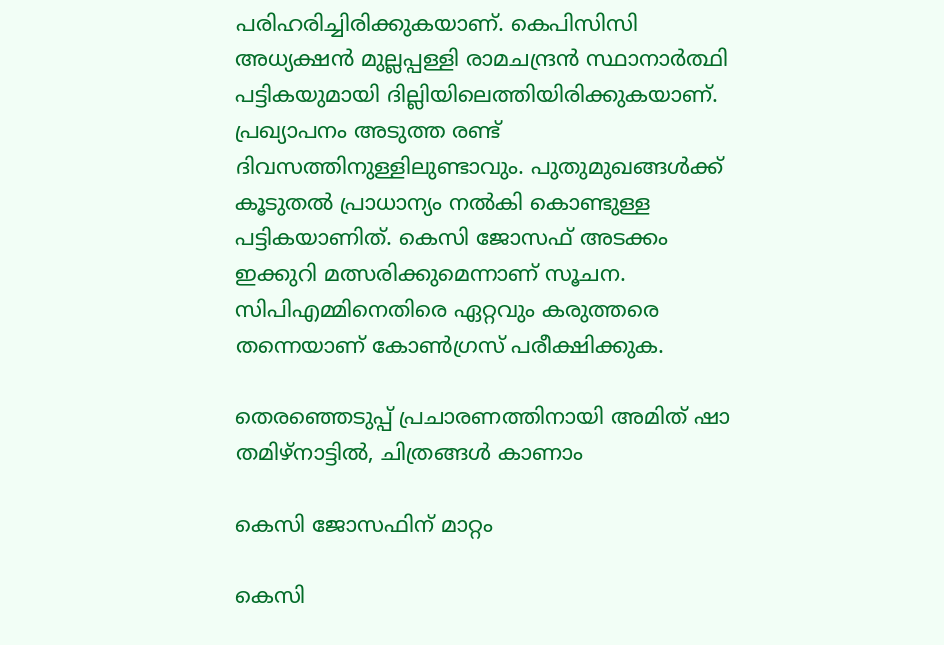പരിഹരിച്ചിരിക്കുകയാണ്. കെപിസിസി അധ്യക്ഷന്‍ മുല്ലപ്പള്ളി രാമചന്ദ്രന്‍ സ്ഥാനാര്‍ത്ഥി പട്ടികയുമായി ദില്ലിയിലെത്തിയിരിക്കുകയാണ്. പ്രഖ്യാപനം അടുത്ത രണ്ട് ദിവസത്തിനുള്ളിലുണ്ടാവും. പുതുമുഖങ്ങള്‍ക്ക് കൂടുതല്‍ പ്രാധാന്യം നല്‍കി കൊണ്ടുള്ള പട്ടികയാണിത്. കെസി ജോസഫ് അടക്കം ഇക്കുറി മത്സരിക്കുമെന്നാണ് സൂചന. സിപിഎമ്മിനെതിരെ ഏറ്റവും കരുത്തരെ തന്നെയാണ് കോണ്‍ഗ്രസ് പരീക്ഷിക്കുക.

തെരഞ്ഞെടുപ്പ് പ്രചാരണത്തിനായി അമിത് ഷാ തമിഴ്‌നാട്ടില്‍, ചിത്രങ്ങള്‍ കാണാം

കെസി ജോസഫിന് മാറ്റം

കെസി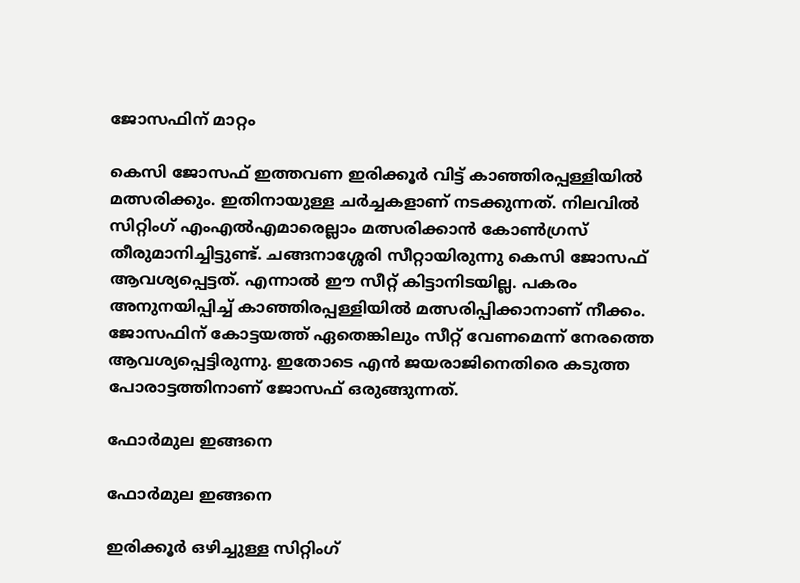ജോസഫിന് മാറ്റം

കെസി ജോസഫ് ഇത്തവണ ഇരിക്കൂര്‍ വിട്ട് കാഞ്ഞിരപ്പള്ളിയില്‍ മത്സരിക്കും. ഇതിനായുള്ള ചര്‍ച്ചകളാണ് നടക്കുന്നത്. നിലവില്‍ സിറ്റിംഗ് എംഎല്‍എമാരെല്ലാം മത്സരിക്കാന്‍ കോണ്‍ഗ്രസ് തീരുമാനിച്ചിട്ടുണ്ട്. ചങ്ങനാശ്ശേരി സീറ്റായിരുന്നു കെസി ജോസഫ് ആവശ്യപ്പെട്ടത്. എന്നാല്‍ ഈ സീറ്റ് കിട്ടാനിടയില്ല. പകരം അനുനയിപ്പിച്ച് കാഞ്ഞിരപ്പള്ളിയില്‍ മത്സരിപ്പിക്കാനാണ് നീക്കം. ജോസഫിന് കോട്ടയത്ത് ഏതെങ്കിലും സീറ്റ് വേണമെന്ന് നേരത്തെ ആവശ്യപ്പെട്ടിരുന്നു. ഇതോടെ എന്‍ ജയരാജിനെതിരെ കടുത്ത പോരാട്ടത്തിനാണ് ജോസഫ് ഒരുങ്ങുന്നത്.

ഫോര്‍മുല ഇങ്ങനെ

ഫോര്‍മുല ഇങ്ങനെ

ഇരിക്കൂര്‍ ഒഴിച്ചുള്ള സിറ്റിംഗ്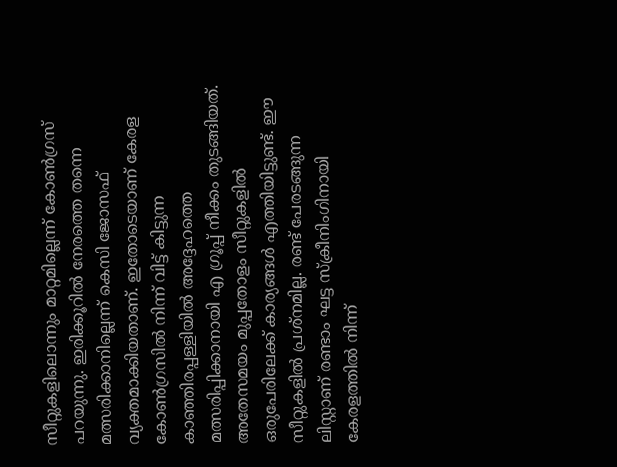സീറ്റുകളിലൊന്നും മാറ്റമില്ലെന്ന് കോണ്‍ഗ്രസ് പറയുന്നു. ഇരിക്കൂറില്‍ നേരത്തെ തന്നെ മത്സരിക്കാനില്ലെന്ന് കെസി ജോസഫ് വ്യക്തമാക്കിയതാണ്. ഇതോടെയാണ് കേരള കോണ്‍ഗ്രസില്‍ നിന്ന് വിട്ട് കിട്ടുന്ന കാഞ്ഞിരപ്പള്ളിയില്‍ അദ്ദേഹത്തെ മത്സരിപ്പിക്കാനായി എ ഗ്രൂപ്പ് നീക്കം തുടങ്ങിയത്. അതേസമയം മുപ്പതോളം സീറ്റുകളില്‍ ഒരുപേരിലേക്ക് കാര്യങ്ങള്‍ എത്തിയിട്ടുണ്ട്. ഈ സീറ്റുകളില്‍ പ്രശ്‌നമില്ല. രണ്ട് പേരടങ്ങുന്ന ലിസ്റ്റാണ് രണ്ടാം ഘട്ട സ്‌ക്രീനിംഗിനായി കേരളത്തില്‍ നിന്ന്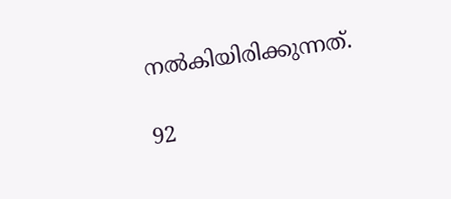നല്‍കിയിരിക്കുന്നത്.

92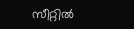സീറ്റില്‍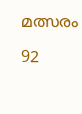മത്സരം

92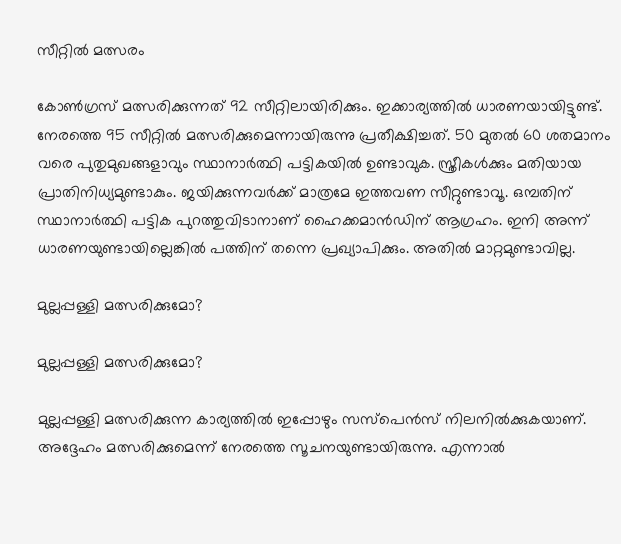സീറ്റില്‍ മത്സരം

കോണ്‍ഗ്രസ് മത്സരിക്കുന്നത് 92 സീറ്റിലായിരിക്കും. ഇക്കാര്യത്തില്‍ ധാരണയായിട്ടുണ്ട്. നേരത്തെ 95 സീറ്റില്‍ മത്സരിക്കുമെന്നായിരുന്നു പ്രതീക്ഷിച്ചത്. 50 മുതല്‍ 60 ശതമാനം വരെ പുതുമുഖങ്ങളാവും സ്ഥാനാര്‍ത്ഥി പട്ടികയില്‍ ഉണ്ടാവുക. സ്ത്രീകള്‍ക്കും മതിയായ പ്രാതിനിധ്യമുണ്ടാകും. ജയിക്കുന്നവര്‍ക്ക് മാത്രമേ ഇത്തവണ സീറ്റുണ്ടാവൂ. ഒമ്പതിന് സ്ഥാനാര്‍ത്ഥി പട്ടിക പുറത്തുവിടാനാണ് ഹൈക്കമാന്‍ഡിന് ആഗ്രഹം. ഇനി അന്ന് ധാരണയുണ്ടായില്ലെങ്കില്‍ പത്തിന് തന്നെ പ്രഖ്യാപിക്കും. അതില്‍ മാറ്റമുണ്ടാവില്ല.

മുല്ലപ്പള്ളി മത്സരിക്കുമോ?

മുല്ലപ്പള്ളി മത്സരിക്കുമോ?

മുല്ലപ്പള്ളി മത്സരിക്കുന്ന കാര്യത്തില്‍ ഇപ്പോഴും സസ്‌പെന്‍സ് നിലനില്‍ക്കുകയാണ്. അദ്ദേഹം മത്സരിക്കുമെന്ന് നേരത്തെ സൂചനയുണ്ടായിരുന്നു. എന്നാല്‍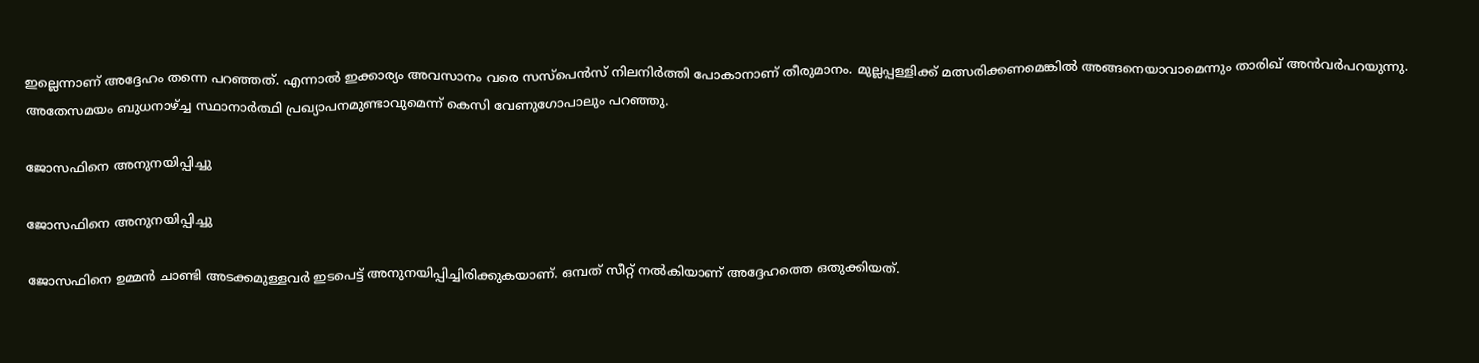ഇല്ലെന്നാണ് അദ്ദേഹം തന്നെ പറഞ്ഞത്. എന്നാല്‍ ഇക്കാര്യം അവസാനം വരെ സസ്‌പെന്‍സ് നിലനിര്‍ത്തി പോകാനാണ് തീരുമാനം. മുല്ലപ്പള്ളിക്ക് മത്സരിക്കണമെങ്കില്‍ അങ്ങനെയാവാമെന്നും താരിഖ് അന്‍വര്‍പറയുന്നു. അതേസമയം ബുധനാഴ്ച്ച സ്ഥാനാര്‍ത്ഥി പ്രഖ്യാപനമുണ്ടാവുമെന്ന് കെസി വേണുഗോപാലും പറഞ്ഞു.

ജോസഫിനെ അനുനയിപ്പിച്ചു

ജോസഫിനെ അനുനയിപ്പിച്ചു

ജോസഫിനെ ഉമ്മന്‍ ചാണ്ടി അടക്കമുള്ളവര്‍ ഇടപെട്ട് അനുനയിപ്പിച്ചിരിക്കുകയാണ്. ഒമ്പത് സീറ്റ് നല്‍കിയാണ് അദ്ദേഹത്തെ ഒതുക്കിയത്.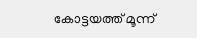കോട്ടയത്ത് മൂന്ന്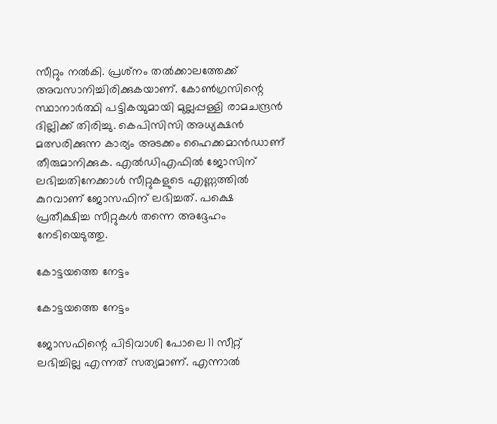സീറ്റും നല്‍കി. പ്രശ്‌നം തല്‍ക്കാലത്തേക്ക് അവസാനിച്ചിരിക്കുകയാണ്. കോണ്‍ഗ്രസിന്റെ സ്ഥാനാര്‍ത്ഥി പട്ടികയുമായി മുല്ലപ്പള്ളി രാമചന്ദ്രന്‍ ദില്ലിക്ക് തിരിച്ചു. കെപിസിസി അധ്യക്ഷന്‍ മത്സരിക്കുന്ന കാര്യം അടക്കം ഹൈക്കമാന്‍ഡാണ് തീരുമാനിക്കുക. എല്‍ഡിഎഫില്‍ ജോസിന് ലഭിച്ചതിനേക്കാള്‍ സീറ്റുകളുടെ എണ്ണത്തില്‍ കുറവാണ് ജോസഫിന് ലഭിച്ചത്. പക്ഷെ പ്രതീക്ഷിച്ച സീറ്റുകള്‍ തന്നെ അദ്ദേഹം നേടിയെടുത്തു.

കോട്ടയത്തെ നേട്ടം

കോട്ടയത്തെ നേട്ടം

ജോസഫിന്റെ പിടിവാശി പോലെ 11 സീറ്റ് ലഭിച്ചില്ല എന്നത് സത്യമാണ്. എന്നാല്‍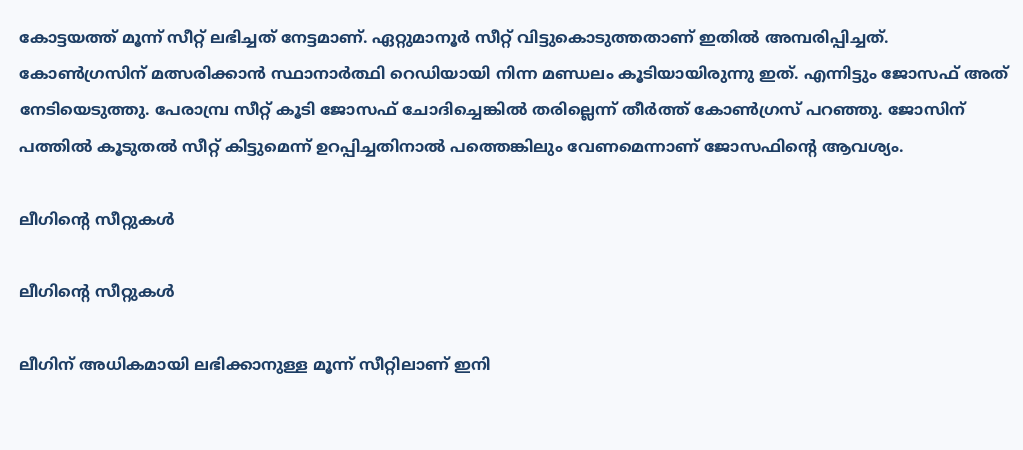കോട്ടയത്ത് മൂന്ന് സീറ്റ് ലഭിച്ചത് നേട്ടമാണ്. ഏറ്റുമാനൂര്‍ സീറ്റ് വിട്ടുകൊടുത്തതാണ് ഇതില്‍ അമ്പരിപ്പിച്ചത്. കോണ്‍ഗ്രസിന് മത്സരിക്കാന്‍ സ്ഥാനാര്‍ത്ഥി റെഡിയായി നിന്ന മണ്ഡലം കൂടിയായിരുന്നു ഇത്. എന്നിട്ടും ജോസഫ് അത് നേടിയെടുത്തു. പേരാമ്പ്ര സീറ്റ് കൂടി ജോസഫ് ചോദിച്ചെങ്കില്‍ തരില്ലെന്ന് തീര്‍ത്ത് കോണ്‍ഗ്രസ് പറഞ്ഞു. ജോസിന് പത്തില്‍ കൂടുതല്‍ സീറ്റ് കിട്ടുമെന്ന് ഉറപ്പിച്ചതിനാല്‍ പത്തെങ്കിലും വേണമെന്നാണ് ജോസഫിന്റെ ആവശ്യം.

ലീഗിന്റെ സീറ്റുകള്‍

ലീഗിന്റെ സീറ്റുകള്‍

ലീഗിന് അധികമായി ലഭിക്കാനുള്ള മൂന്ന് സീറ്റിലാണ് ഇനി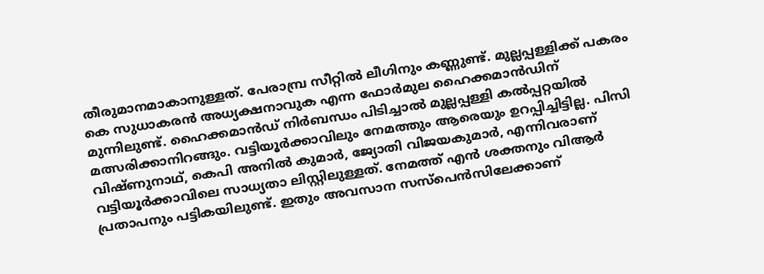തീരുമാനമാകാനുള്ളത്. പേരാമ്പ്ര സീറ്റില്‍ ലീഗിനും കണ്ണുണ്ട്. മുല്ലപ്പള്ളിക്ക് പകരം കെ സുധാകരന്‍ അധ്യക്ഷനാവുക എന്ന ഫോര്‍മുല ഹൈക്കമാന്‍ഡിന് മുന്നിലുണ്ട്. ഹൈക്കമാന്‍ഡ് നിര്‍ബന്ധം പിടിച്ചാല്‍ മുല്ലപ്പള്ളി കല്‍പ്പറ്റയില്‍ മത്സരിക്കാനിറങ്ങും. വട്ടിയൂര്‍ക്കാവിലും നേമത്തും ആരെയും ഉറപ്പിച്ചിട്ടില്ല. പിസി വിഷ്ണുനാഥ്, കെപി അനില്‍ കുമാര്‍, ജ്യോതി വിജയകുമാര്‍, എന്നിവരാണ് വട്ടിയൂര്‍ക്കാവിലെ സാധ്യതാ ലിസ്റ്റിലുള്ളത്. നേമത്ത് എന്‍ ശക്തനും വിആര്‍ പ്രതാപനും പട്ടികയിലുണ്ട്. ഇതും അവസാന സസ്‌പെന്‍സിലേക്കാണ്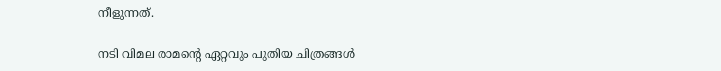നീളുന്നത്.

നടി വിമല രാമന്റെ ഏറ്റവും പുതിയ ചിത്രങ്ങള്‍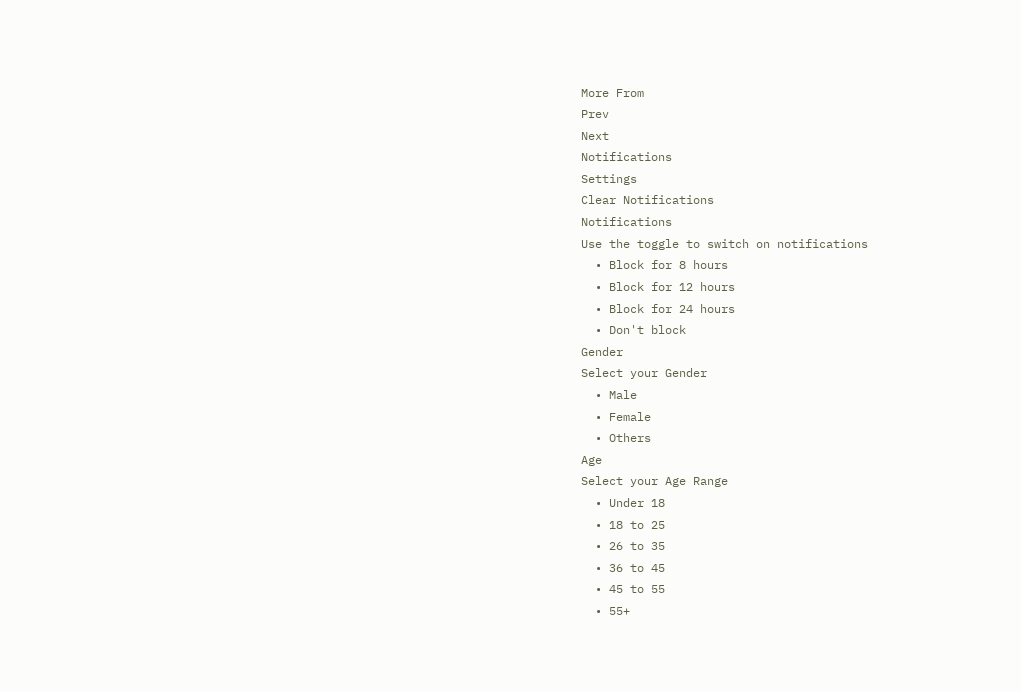More From
Prev
Next
Notifications
Settings
Clear Notifications
Notifications
Use the toggle to switch on notifications
  • Block for 8 hours
  • Block for 12 hours
  • Block for 24 hours
  • Don't block
Gender
Select your Gender
  • Male
  • Female
  • Others
Age
Select your Age Range
  • Under 18
  • 18 to 25
  • 26 to 35
  • 36 to 45
  • 45 to 55
  • 55+